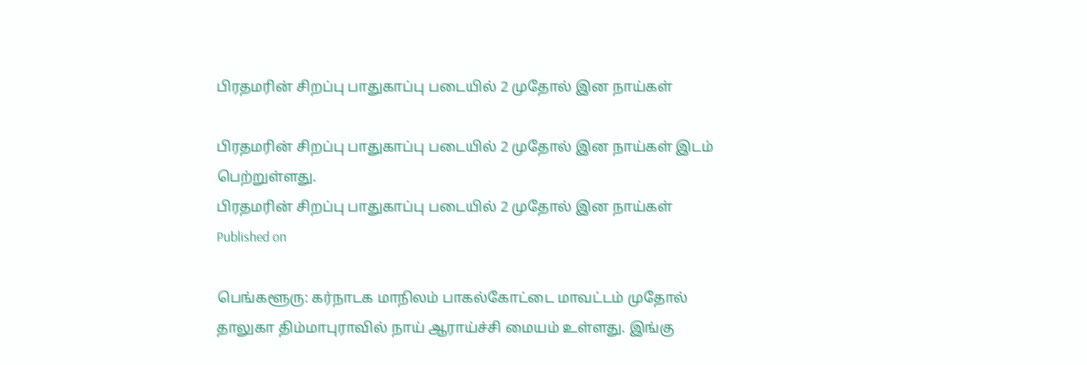பிரதமரின் சிறப்பு பாதுகாப்பு படையில் 2 முதோல் இன நாய்கள்

பிரதமரின் சிறப்பு பாதுகாப்பு படையில் 2 முதோல் இன நாய்கள் இடம் பெற்றுள்ளது.
பிரதமரின் சிறப்பு பாதுகாப்பு படையில் 2 முதோல் இன நாய்கள்
Published on

பெங்களூரு: கர்நாடக மாநிலம் பாகல்கோட்டை மாவட்டம் முதோல் தாலுகா திம்மாபுராவில் நாய் ஆராய்ச்சி மையம் உள்ளது. இங்கு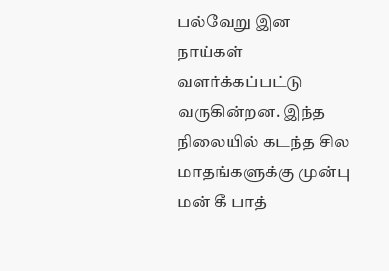பல்வேறு இன நாய்கள் வளர்க்கப்பட்டு வருகின்றன. இந்த நிலையில் கடந்த சில மாதங்களுக்கு முன்பு மன் கீ பாத்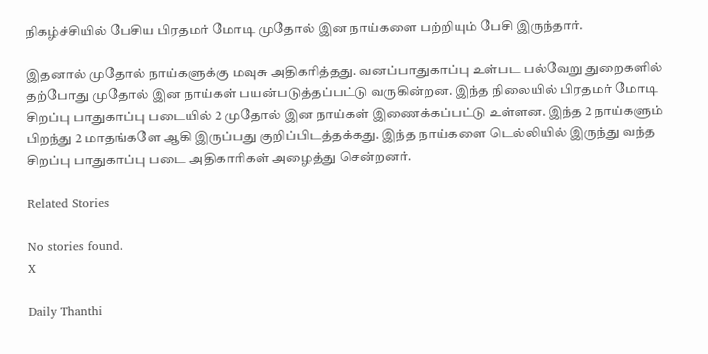நிகழ்ச்சியில் பேசிய பிரதமர் மோடி முதோல் இன நாய்களை பற்றியும் பேசி இருந்தார்.

இதனால் முதோல் நாய்களுக்கு மவுசு அதிகரித்தது. வனப்பாதுகாப்பு உள்பட பல்வேறு துறைகளில் தற்போது முதோல் இன நாய்கள் பயன்படுத்தப்பட்டு வருகின்றன. இந்த நிலையில் பிரதமர் மோடி சிறப்பு பாதுகாப்பு படையில் 2 முதோல் இன நாய்கள் இணைக்கப்பட்டு உள்ளன. இந்த 2 நாய்களும் பிறந்து 2 மாதங்களே ஆகி இருப்பது குறிப்பிடத்தக்கது. இந்த நாய்களை டெல்லியில் இருந்து வந்த சிறப்பு பாதுகாப்பு படை அதிகாரிகள் அழைத்து சென்றனர்.

Related Stories

No stories found.
X

Daily Thanthi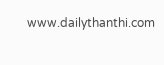www.dailythanthi.com